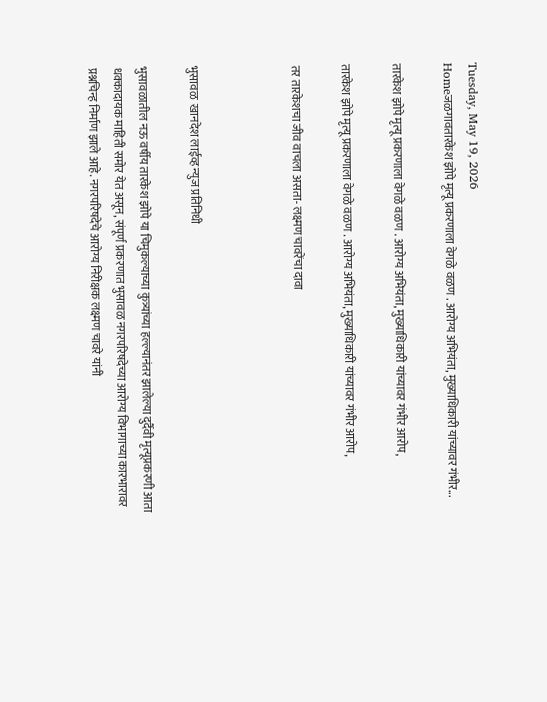Tuesday, May 19, 2026
Homeजळगावतारकेश झोपे मृत्यू प्रकरणाला वेगळे वळण . आरोग्य अभियंता, मुख्याधिकारी यांच्यावर गंभीर...

तारकेश झोपे मृत्यू प्रकरणाला वेगळे वळण . आरोग्य अभियंता, मुख्याधिकारी यांच्यावर गंभीर आरोप,

तारकेश झोपे मृत्यू प्रकरणाला वेगळे वळण . आरोग्य अभियंता, मुख्याधिकारी यांच्यावर गंभीर आरोप,

तर तारकेशचा जीव वाचला असता- लक्ष्मण चावरेंचा दावा



भुसावळ  खानदेश लाईव्ह न्युज प्रतिनिधी

भुसावळातील नऊ वर्षीय तारकेश झोपे या चिमुकल्याच्या कुत्र्यांच्या हल्ल्यानंतर झालेल्या दुर्दैवी मृत्यूप्रकरणी आता धक्कादायक माहिती समोर येत असून, संपूर्ण प्रकरणात भुसावळ नगरपरिषदेच्या आरोग्य विभागाच्या कारभारावर प्रश्नचिन्ह निर्माण झाले आहे. नगरपरिषदेचे आरोग्य निरीक्षक लक्ष्मण चावरे यांनी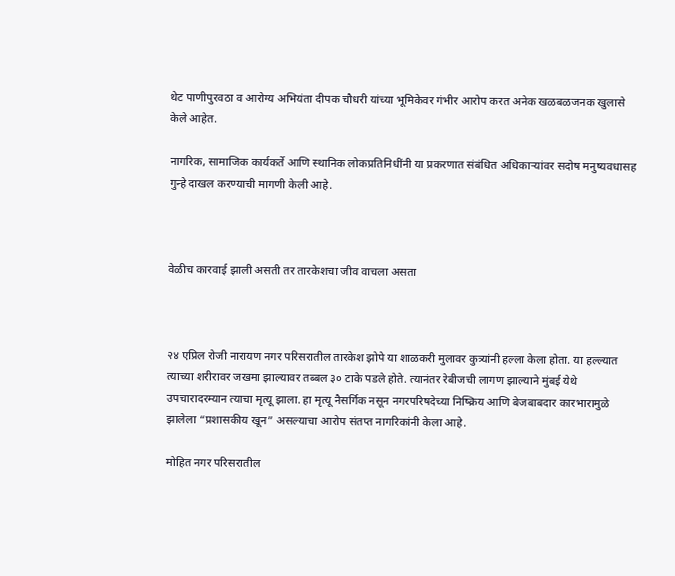थेट पाणीपुरवठा व आरोग्य अभियंता दीपक चौधरी यांच्या भूमिकेवर गंभीर आरोप करत अनेक खळबळजनक खुलासे केले आहेत.

नागरिक, सामाजिक कार्यकर्ते आणि स्थानिक लोकप्रतिनिधींनी या प्रकरणात संबंधित अधिकाऱ्यांवर सदोष मनुष्यवधासह गुन्हे दाखल करण्याची मागणी केली आहे.



वेळीच कारवाई झाली असती तर तारकेशचा जीव वाचला असता



२४ एप्रिल रोजी नारायण नगर परिसरातील तारकेश झोपे या शाळकरी मुलावर कुत्र्यांनी हल्ला केला होता. या हल्ल्यात त्याच्या शरीरावर जखमा झाल्यावर तब्बल ३० टाके पडले होते. त्यानंतर रेबीजची लागण झाल्याने मुंबई येथे उपचारादरम्यान त्याचा मृत्यू झाला. हा मृत्यू नैसर्गिक नसून नगरपरिषदेच्या निष्क्रिय आणि बेजबाबदार कारभारामुळे झालेला “प्रशासकीय खून” असल्याचा आरोप संतप्त नागरिकांनी केला आहे.

मोहित नगर परिसरातील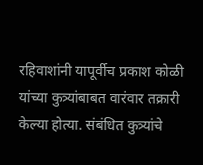रहिवाशांनी यापूर्वीच प्रकाश कोळी यांच्या कुत्र्यांबाबत वारंवार तक्रारी केल्या होत्या. संबंधित कुत्र्यांचे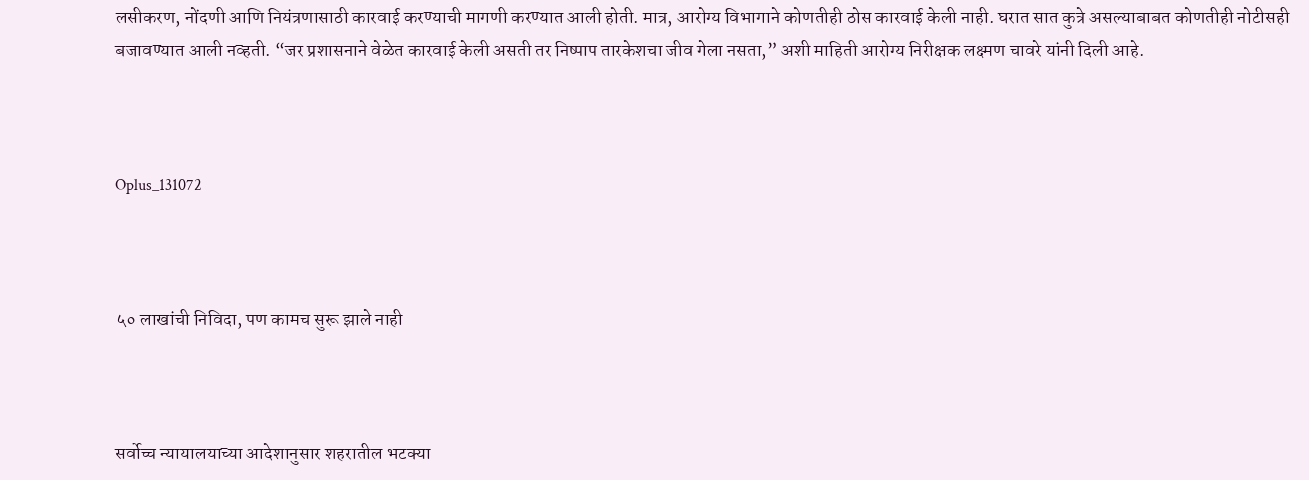लसीकरण, नोंदणी आणि नियंत्रणासाठी कारवाई करण्याची मागणी करण्यात आली होती. मात्र, आरोग्य विभागाने कोणतीही ठोस कारवाई केली नाही. घरात सात कुत्रे असल्याबाबत कोणतीही नोटीसही बजावण्यात आली नव्हती. “जर प्रशासनाने वेळेत कारवाई केली असती तर निष्पाप तारकेशचा जीव गेला नसता,” अशी माहिती आरोग्य निरीक्षक लक्ष्मण चावरे यांनी दिली आहे.



Oplus_131072



५० लाखांची निविदा, पण कामच सुरू झाले नाही



सर्वोच्च न्यायालयाच्या आदेशानुसार शहरातील भटक्या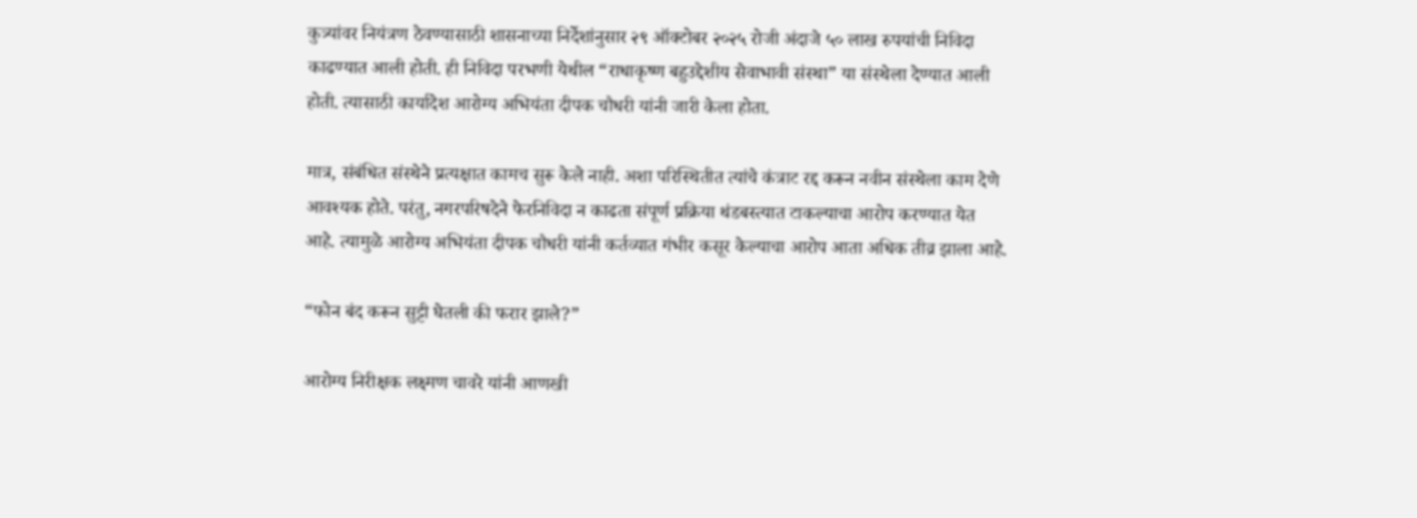कुत्र्यांवर नियंत्रण ठेवण्यासाठी शासनाच्या निर्देशांनुसार २९ ऑक्टोबर २०२५ रोजी अंदाजे ५० लाख रुपयांची निविदा काढण्यात आली होती. ही निविदा परभणी येथील “राधाकृष्ण बहुउद्देशीय सेवाभावी संस्था” या संस्थेला देण्यात आली होती. त्यासाठी कार्यादेश आरोग्य अभियंता दीपक चौधरी यांनी जारी केला होता.

मात्र, संबंधित संस्थेने प्रत्यक्षात कामच सुरू केले नाही. अशा परिस्थितीत त्यांचे कंत्राट रद्द करून नवीन संस्थेला काम देणे आवश्यक होते. परंतु, नगरपरिषदेने फेरनिविदा न काढता संपूर्ण प्रक्रिया थंडबस्त्यात टाकल्याचा आरोप करण्यात येत आहे. त्यामुळे आरोग्य अभियंता दीपक चौधरी यांनी कर्तव्यात गंभीर कसूर केल्याचा आरोप आता अधिक तीव्र झाला आहे.

“फोन बंद करून सुट्टी घेतली की फरार झाले?”

आरोग्य निरीक्षक लक्ष्मण चावरे यांनी आणखी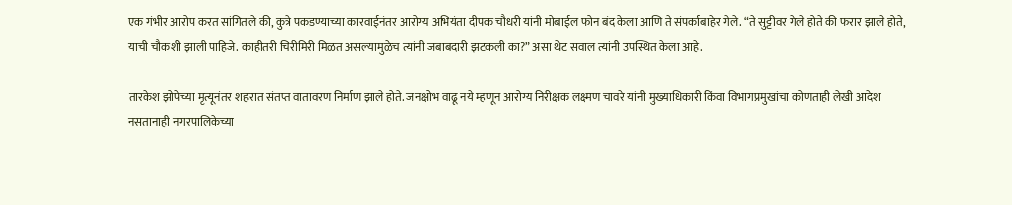एक गंभीर आरोप करत सांगितले की, कुत्रे पकडण्याच्या कारवाईनंतर आरोग्य अभियंता दीपक चौधरी यांनी मोबाईल फोन बंद केला आणि ते संपर्काबाहेर गेले. “ते सुट्टीवर गेले होते की फरार झाले होते, याची चौकशी झाली पाहिजे. काहीतरी चिरीमिरी मिळत असल्यामुळेच त्यांनी जबाबदारी झटकली का?” असा थेट सवाल त्यांनी उपस्थित केला आहे.

तारकेश झोपेच्या मृत्यूनंतर शहरात संतप्त वातावरण निर्माण झाले होते. जनक्षोभ वाढू नये म्हणून आरोग्य निरीक्षक लक्ष्मण चावरे यांनी मुख्याधिकारी किंवा विभागप्रमुखांचा कोणताही लेखी आदेश नसतानाही नगरपालिकेच्या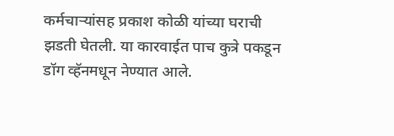कर्मचाऱ्यांसह प्रकाश कोळी यांच्या घराची झडती घेतली. या कारवाईत पाच कुत्रे पकडून डॉग व्हॅनमधून नेण्यात आले.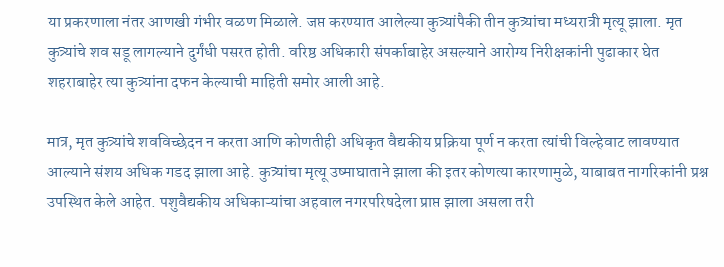या प्रकरणाला नंतर आणखी गंभीर वळण मिळाले. जप्त करण्यात आलेल्या कुत्र्यांपैकी तीन कुत्र्यांचा मध्यरात्री मृत्यू झाला. मृत कुत्र्यांचे शव सडू लागल्याने दुर्गंधी पसरत होती. वरिष्ठ अधिकारी संपर्काबाहेर असल्याने आरोग्य निरीक्षकांनी पुढाकार घेत शहराबाहेर त्या कुत्र्यांना दफन केल्याची माहिती समोर आली आहे.

मात्र, मृत कुत्र्यांचे शवविच्छेदन न करता आणि कोणतीही अधिकृत वैद्यकीय प्रक्रिया पूर्ण न करता त्यांची विल्हेवाट लावण्यात आल्याने संशय अधिक गडद झाला आहे. कुत्र्यांचा मृत्यू उष्माघाताने झाला की इतर कोणत्या कारणामुळे, याबाबत नागरिकांनी प्रश्न उपस्थित केले आहेत. पशुवैद्यकीय अधिकाऱ्यांचा अहवाल नगरपरिषदेला प्राप्त झाला असला तरी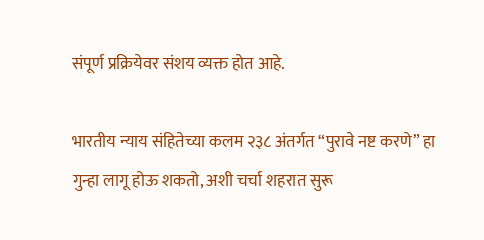संपूर्ण प्रक्रियेवर संशय व्यक्त होत आहे.

भारतीय न्याय संहितेच्या कलम २३८ अंतर्गत “पुरावे नष्ट करणे” हा गुन्हा लागू होऊ शकतो, अशी चर्चा शहरात सुरू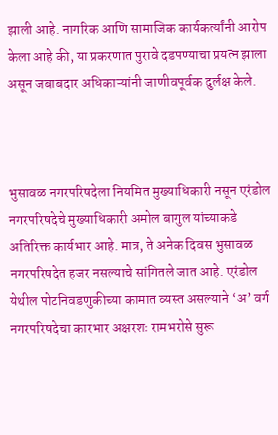झाली आहे. नागरिक आणि सामाजिक कार्यकर्त्यांनी आरोप केला आहे की, या प्रकरणात पुरावे दडपण्याचा प्रयत्न झाला असून जबाबदार अधिकाऱ्यांनी जाणीवपूर्वक दुर्लक्ष केले.



भुसावळ नगरपरिषदेला नियमित मुख्याधिकारी नसून एरंडोल नगरपरिषदेचे मुख्याधिकारी अमोल बागुल यांच्याकडे अतिरिक्त कार्यभार आहे. मात्र, ते अनेक दिवस भुसावळ नगरपरिषदेत हजर नसल्याचे सांगितले जात आहे. एरंडोल येथील पोटनिवडणुकीच्या कामात व्यस्त असल्याने ‘अ’ वर्ग नगरपरिषदेचा कारभार अक्षरशः रामभरोसे सुरू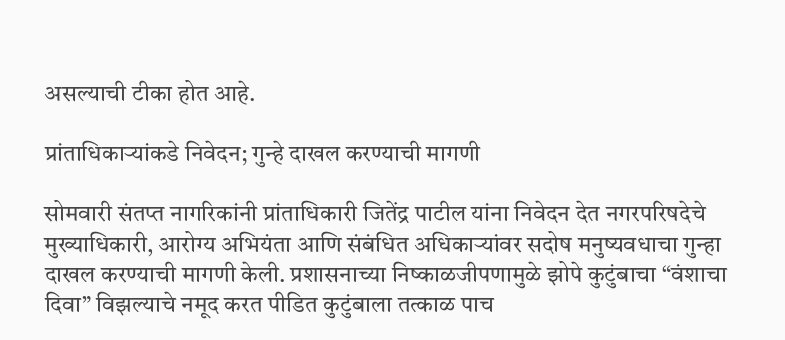असल्याची टीका होत आहे.

प्रांताधिकाऱ्यांकडे निवेदन; गुन्हे दाखल करण्याची मागणी

सोमवारी संतप्त नागरिकांनी प्रांताधिकारी जितेंद्र पाटील यांना निवेदन देत नगरपरिषदेचे मुख्याधिकारी, आरोग्य अभियंता आणि संबंधित अधिकाऱ्यांवर सदोष मनुष्यवधाचा गुन्हा दाखल करण्याची मागणी केली. प्रशासनाच्या निष्काळजीपणामुळे झोपे कुटुंबाचा “वंशाचा दिवा” विझल्याचे नमूद करत पीडित कुटुंबाला तत्काळ पाच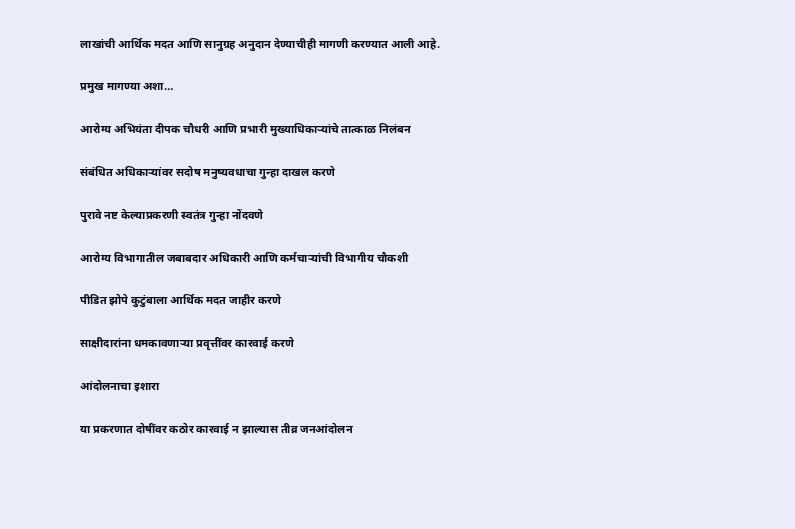लाखांची आर्थिक मदत आणि सानुग्रह अनुदान देण्याचीही मागणी करण्यात आली आहे.

प्रमुख मागण्या अशा…

आरोग्य अभियंता दीपक चौधरी आणि प्रभारी मुख्याधिकाऱ्यांचे तात्काळ निलंबन

संबंधित अधिकाऱ्यांवर सदोष मनुष्यवधाचा गुन्हा दाखल करणे

पुरावे नष्ट केल्याप्रकरणी स्वतंत्र गुन्हा नोंदवणे

आरोग्य विभागातील जबाबदार अधिकारी आणि कर्मचाऱ्यांची विभागीय चौकशी

पीडित झोपे कुटुंबाला आर्थिक मदत जाहीर करणे

साक्षीदारांना धमकावणाऱ्या प्रवृत्तींवर कारवाई करणे

आंदोलनाचा इशारा

या प्रकरणात दोषींवर कठोर कारवाई न झाल्यास तीव्र जनआंदोलन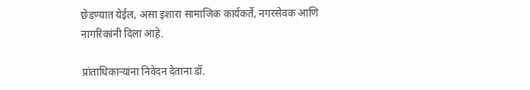छेडण्यात येईल, असा इशारा सामाजिक कार्यकर्ते, नगरसेवक आणि नागरिकांनी दिला आहे.

प्रांताधिकाऱ्यांना निवेदन देताना डॉ.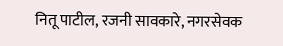नितू पाटील, रजनी सावकारे, नगरसेवक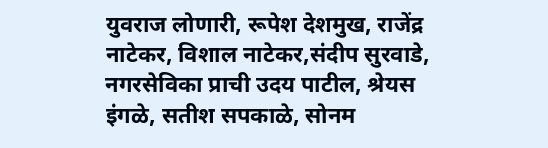युवराज लोणारी, रूपेश देशमुख, राजेंद्र नाटेकर, विशाल नाटेकर,संदीप सुरवाडे, नगरसेविका प्राची उदय पाटील, श्रेयस इंगळे, सतीश सपकाळे, सोनम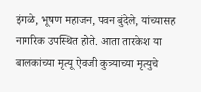इंगळे, भूषण महाजन, पवन बुंदेले, यांच्यासह नागरिक उपस्थित होते. आता तारकेश या बालकांच्या मृत्यू ऐवजी कुत्र्याच्या मृत्युचे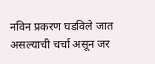नविन प्रकरण घडविले जात असल्याची चर्चा असून जर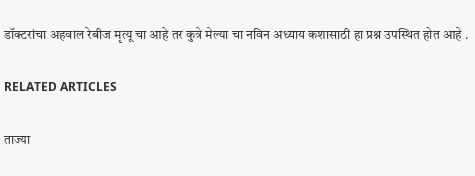डॉक्टरांचा अहवाल रेबीज मृत्यू चा आहे तर कुत्रे मेल्या चा नविन अध्याय कशासाठी हा प्रश्न उपस्थित होत आहे .

RELATED ARTICLES

ताज्या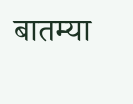बातम्या